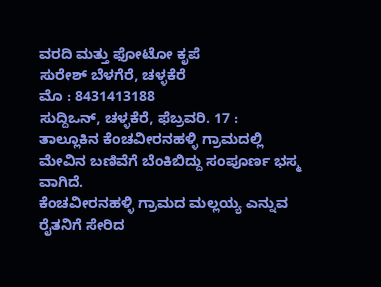ವರದಿ ಮತ್ತು ಫೋಟೋ ಕೃಪೆ
ಸುರೇಶ್ ಬೆಳಗೆರೆ, ಚಳ್ಳಕೆರೆ
ಮೊ : 8431413188
ಸುದ್ದಿಒನ್, ಚಳ್ಳಕೆರೆ, ಫೆಬ್ರವರಿ. 17 : ತಾಲ್ಲೂಕಿನ ಕೆಂಚವೀರನಹಳ್ಳಿ ಗ್ರಾಮದಲ್ಲಿ ಮೇವಿನ ಬಣಿವೆಗೆ ಬೆಂಕಿಬಿದ್ದು ಸಂಪೂರ್ಣ ಭಸ್ಮ ವಾಗಿದೆ.
ಕೆಂಚವೀರನಹಳ್ಳಿ ಗ್ರಾಮದ ಮಲ್ಲಯ್ಯ ಎನ್ನುವ ರೈತನಿಗೆ ಸೇರಿದ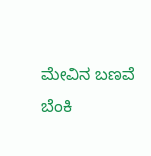ಮೇವಿನ ಬಣವೆ ಬೆಂಕಿ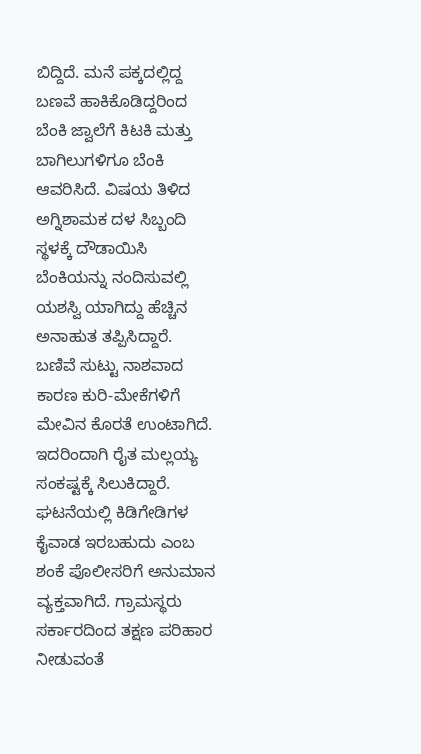ಬಿದ್ದಿದೆ. ಮನೆ ಪಕ್ಕದಲ್ಲಿದ್ದ ಬಣವೆ ಹಾಕಿಕೊಡಿದ್ದರಿಂದ ಬೆಂಕಿ ಜ್ವಾಲೆಗೆ ಕಿಟಕಿ ಮತ್ತು ಬಾಗಿಲುಗಳಿಗೂ ಬೆಂಕಿ ಆವರಿಸಿದೆ. ವಿಷಯ ತಿಳಿದ ಅಗ್ನಿಶಾಮಕ ದಳ ಸಿಬ್ಬಂದಿ ಸ್ಥಳಕ್ಕೆ ದೌಡಾಯಿಸಿ ಬೆಂಕಿಯನ್ನು ನಂದಿಸುವಲ್ಲಿ ಯಶಸ್ವಿ ಯಾಗಿದ್ದು ಹೆಚ್ಚಿನ ಅನಾಹುತ ತಪ್ಪಿಸಿದ್ದಾರೆ.
ಬಣಿವೆ ಸುಟ್ಟು ನಾಶವಾದ ಕಾರಣ ಕುರಿ-ಮೇಕೆಗಳಿಗೆ ಮೇವಿನ ಕೊರತೆ ಉಂಟಾಗಿದೆ. ಇದರಿಂದಾಗಿ ರೈತ ಮಲ್ಲಯ್ಯ ಸಂಕಷ್ಟಕ್ಕೆ ಸಿಲುಕಿದ್ದಾರೆ. ಘಟನೆಯಲ್ಲಿ ಕಿಡಿಗೇಡಿಗಳ ಕೈವಾಡ ಇರಬಹುದು ಎಂಬ ಶಂಕೆ ಪೊಲೀಸರಿಗೆ ಅನುಮಾನ ವ್ಯಕ್ತವಾಗಿದೆ. ಗ್ರಾಮಸ್ಥರು ಸರ್ಕಾರದಿಂದ ತಕ್ಷಣ ಪರಿಹಾರ ನೀಡುವಂತೆ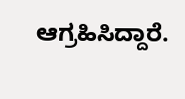ಆಗ್ರಹಿಸಿದ್ದಾರೆ.